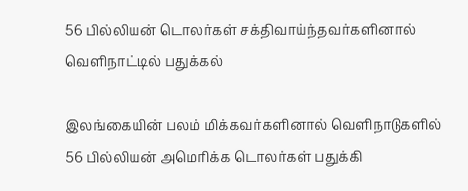56 பில்லியன் டொலர்கள் சக்திவாய்ந்தவர்களினால் வெளிநாட்டில் பதுக்கல்

இலங்கையின் பலம் மிக்கவர்களினால் வெளிநாடுகளில் 56 பில்லியன் அமெரிக்க டொலர்கள் பதுக்கி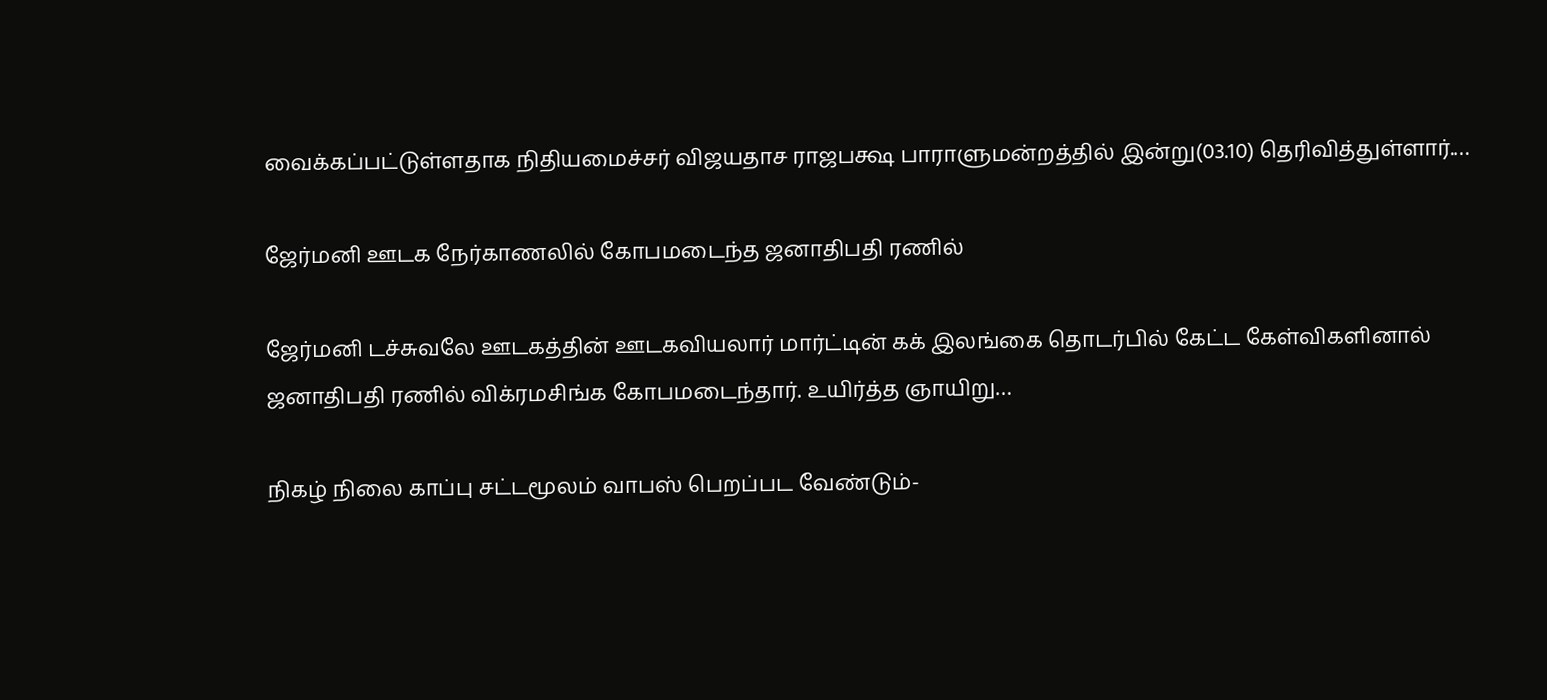வைக்கப்பட்டுள்ளதாக நிதியமைச்சர் விஜயதாச ராஜபக்ஷ பாராளுமன்றத்தில் இன்று(03.10) தெரிவித்துள்ளார்.…

ஜேர்மனி ஊடக நேர்காணலில் கோபமடைந்த ஜனாதிபதி ரணில்

ஜேர்மனி டச்சுவலே ஊடகத்தின் ஊடகவியலார் மார்ட்டின் கக் இலங்கை தொடர்பில் கேட்ட கேள்விகளினால் ஜனாதிபதி ரணில் விக்ரமசிங்க கோபமடைந்தார். உயிர்த்த ஞாயிறு…

நிகழ் நிலை காப்பு சட்டமூலம் வாபஸ் பெறப்பட வேண்டும்-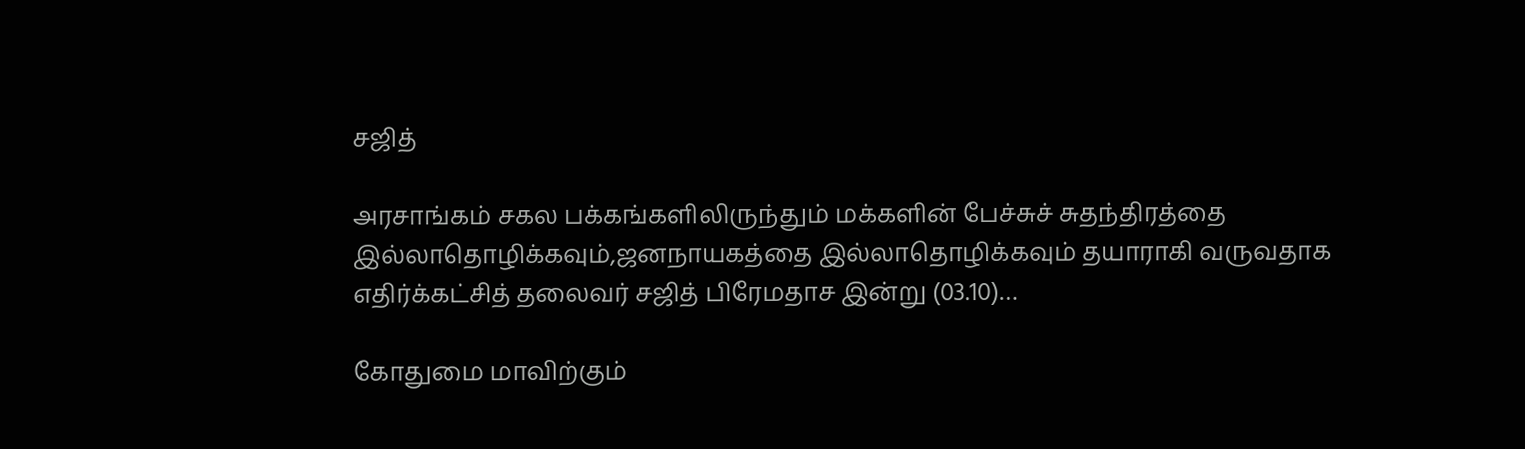சஜித்

அரசாங்கம் சகல பக்கங்களிலிருந்தும் மக்களின் பேச்சுச் சுதந்திரத்தை இல்லாதொழிக்கவும்,ஜனநாயகத்தை இல்லாதொழிக்கவும் தயாராகி வருவதாக எதிர்க்கட்சித் தலைவர் சஜித் பிரேமதாச இன்று (03.10)…

கோதுமை மாவிற்கும்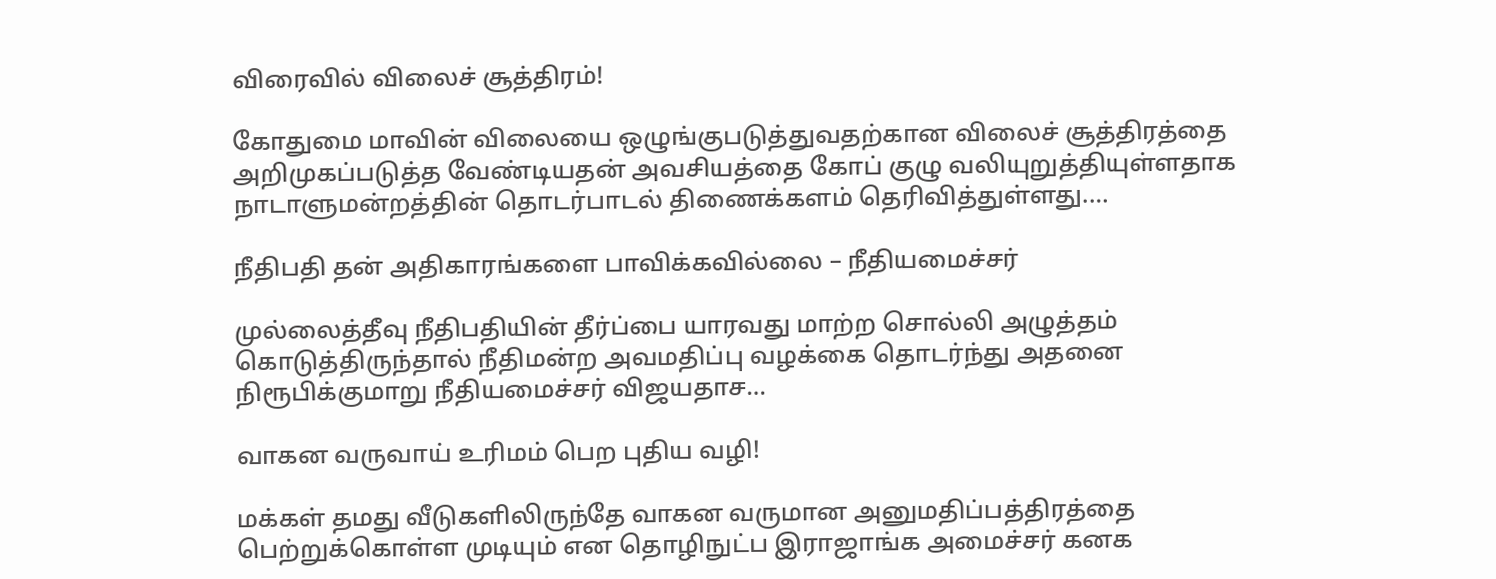விரைவில் விலைச் சூத்திரம்!

கோதுமை மாவின் விலையை ஒழுங்குபடுத்துவதற்கான விலைச் சூத்திரத்தை அறிமுகப்படுத்த வேண்டியதன் அவசியத்தை கோப் குழு வலியுறுத்தியுள்ளதாக நாடாளுமன்றத்தின் தொடர்பாடல் திணைக்களம் தெரிவித்துள்ளது.…

நீதிபதி தன் அதிகாரங்களை பாவிக்கவில்லை – நீதியமைச்சர்

முல்லைத்தீவு நீதிபதியின் தீர்ப்பை யாரவது மாற்ற சொல்லி அழுத்தம் கொடுத்திருந்தால் நீதிமன்ற அவமதிப்பு வழக்கை தொடர்ந்து அதனை நிரூபிக்குமாறு நீதியமைச்சர் விஜயதாச…

வாகன வருவாய் உரிமம் பெற புதிய வழி!

மக்கள் தமது வீடுகளிலிருந்தே வாகன வருமான அனுமதிப்பத்திரத்தை பெற்றுக்கொள்ள முடியும் என தொழிநுட்ப இராஜாங்க அமைச்சர் கனக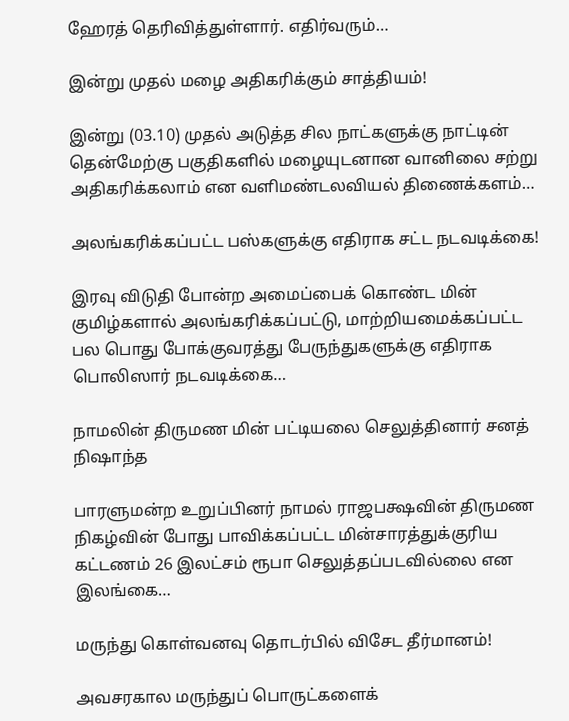ஹேரத் தெரிவித்துள்ளார். எதிர்வரும்…

இன்று முதல் மழை அதிகரிக்கும் சாத்தியம்!

இன்று (03.10) முதல் அடுத்த சில நாட்களுக்கு நாட்டின் தென்மேற்கு பகுதிகளில் மழையுடனான வானிலை சற்று அதிகரிக்கலாம் என வளிமண்டலவியல் திணைக்களம்…

அலங்கரிக்கப்பட்ட பஸ்களுக்கு எதிராக சட்ட நடவடிக்கை!

இரவு விடுதி போன்ற அமைப்பைக் கொண்ட மின் குமிழ்களால் அலங்கரிக்கப்பட்டு, மாற்றியமைக்கப்பட்ட பல பொது போக்குவரத்து பேருந்துகளுக்கு எதிராக பொலிஸார் நடவடிக்கை…

நாமலின் திருமண மின் பட்டியலை செலுத்தினார் சனத் நிஷாந்த

பாரளுமன்ற உறுப்பினர் நாமல் ராஜபக்ஷவின் திருமண நிகழ்வின் போது பாவிக்கப்பட்ட மின்சாரத்துக்குரிய கட்டணம் 26 இலட்சம் ரூபா செலுத்தப்படவில்லை என இலங்கை…

மருந்து கொள்வனவு தொடர்பில் விசேட தீர்மானம்!

அவசரகால மருந்துப் பொருட்களைக்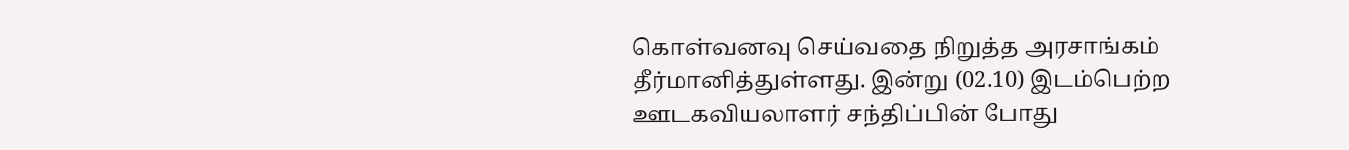கொள்வனவு செய்வதை நிறுத்த அரசாங்கம் தீர்மானித்துள்ளது. இன்று (02.10) இடம்பெற்ற ஊடகவியலாளர் சந்திப்பின் போது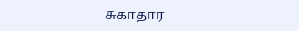சுகாதார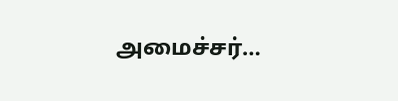அமைச்சர்…